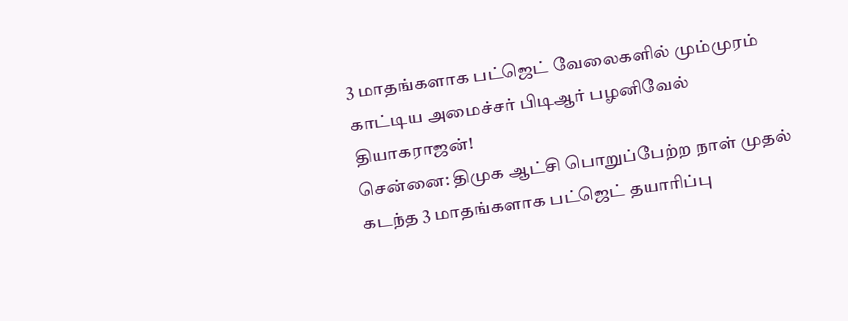3 மாதங்களாக பட்ஜெட் வேலைகளில் மும்முரம் காட்டிய அமைச்சர் பிடிஆர் பழனிவேல் தியாகராஜன்!
சென்னை: திமுக ஆட்சி பொறுப்பேற்ற நாள் முதல் கடந்த 3 மாதங்களாக பட்ஜெட் தயாரிப்பு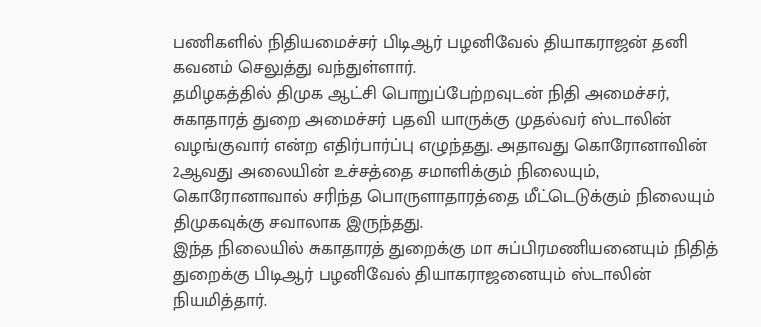பணிகளில் நிதியமைச்சர் பிடிஆர் பழனிவேல் தியாகராஜன் தனி கவனம் செலுத்து வந்துள்ளார்.
தமிழகத்தில் திமுக ஆட்சி பொறுப்பேற்றவுடன் நிதி அமைச்சர், சுகாதாரத் துறை அமைச்சர் பதவி யாருக்கு முதல்வர் ஸ்டாலின் வழங்குவார் என்ற எதிர்பார்ப்பு எழுந்தது. அதாவது கொரோனாவின் 2ஆவது அலையின் உச்சத்தை சமாளிக்கும் நிலையும், கொரோனாவால் சரிந்த பொருளாதாரத்தை மீட்டெடுக்கும் நிலையும் திமுகவுக்கு சவாலாக இருந்தது.
இந்த நிலையில் சுகாதாரத் துறைக்கு மா சுப்பிரமணியனையும் நிதித் துறைக்கு பிடிஆர் பழனிவேல் தியாகராஜனையும் ஸ்டாலின் நியமித்தார்.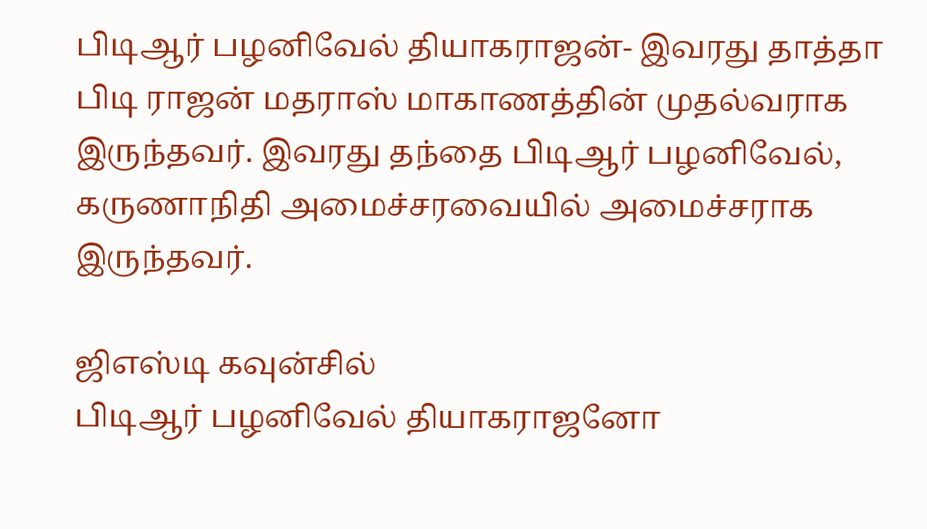பிடிஆர் பழனிவேல் தியாகராஜன்- இவரது தாத்தா பிடி ராஜன் மதராஸ் மாகாணத்தின் முதல்வராக இருந்தவர். இவரது தந்தை பிடிஆர் பழனிவேல், கருணாநிதி அமைச்சரவையில் அமைச்சராக இருந்தவர்.

ஜிஎஸ்டி கவுன்சில்
பிடிஆர் பழனிவேல் தியாகராஜனோ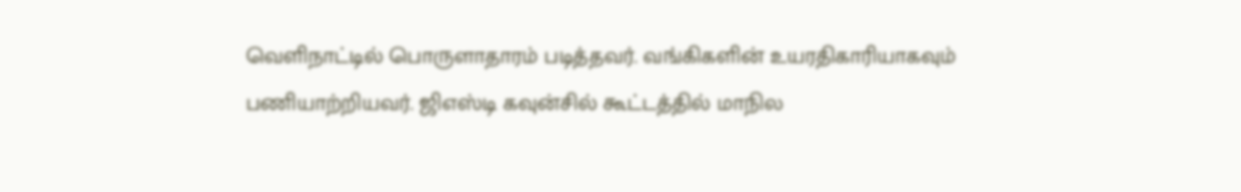வெளிநாட்டில் பொருளாதாரம் படித்தவர். வங்கிகளின் உயரதிகாரியாகவும் பணியாற்றியவர். ஜிஎஸ்டி கவுன்சில் கூட்டத்தில் மாநில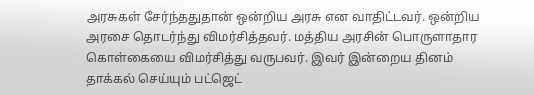அரசுகள் சேர்ந்ததுதான் ஒன்றிய அரசு என வாதிட்டவர். ஒன்றிய அரசை தொடர்ந்து விமர்சித்தவர். மத்திய அரசின் பொருளாதார கொள்கையை விமர்சித்து வருபவர். இவர் இன்றைய தினம் தாக்கல் செய்யும் பட்ஜெட்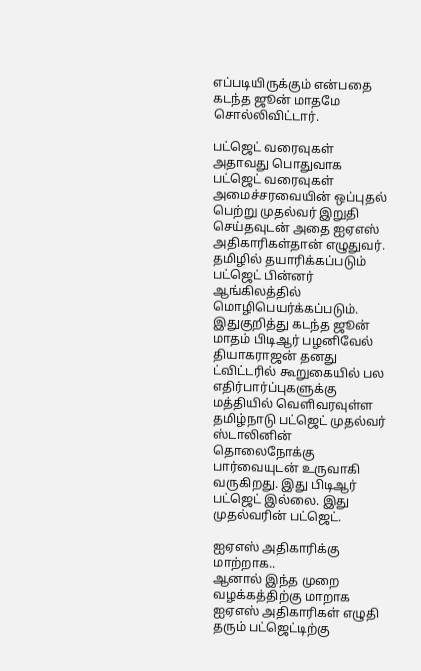எப்படியிருக்கும் என்பதை கடந்த ஜூன் மாதமே சொல்லிவிட்டார்.

பட்ஜெட் வரைவுகள்
அதாவது பொதுவாக பட்ஜெட் வரைவுகள் அமைச்சரவையின் ஒப்புதல் பெற்று முதல்வர் இறுதி செய்தவுடன் அதை ஐஏஎஸ் அதிகாரிகள்தான் எழுதுவர். தமிழில் தயாரிக்கப்படும் பட்ஜெட் பின்னர் ஆங்கிலத்தில் மொழிபெயர்க்கப்படும். இதுகுறித்து கடந்த ஜூன் மாதம் பிடிஆர் பழனிவேல் தியாகராஜன் தனது ட்விட்டரில் கூறுகையில் பல எதிர்பார்ப்புகளுக்கு மத்தியில் வெளிவரவுள்ள தமிழ்நாடு பட்ஜெட் முதல்வர் ஸ்டாலினின் தொலைநோக்கு பார்வையுடன் உருவாகி வருகிறது. இது பிடிஆர் பட்ஜெட் இல்லை. இது முதல்வரின் பட்ஜெட்.

ஐஏஎஸ் அதிகாரிக்கு மாற்றாக..
ஆனால் இந்த முறை வழக்கத்திற்கு மாறாக ஐஏஎஸ் அதிகாரிகள் எழுதி தரும் பட்ஜெட்டிற்கு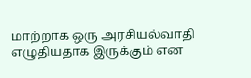மாற்றாக ஒரு அரசியல்வாதி எழுதியதாக இருக்கும் என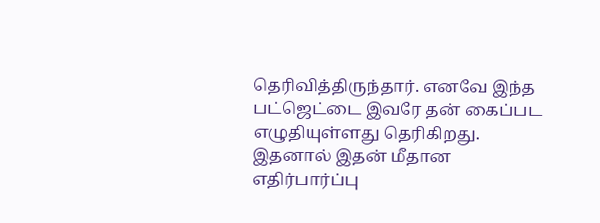தெரிவித்திருந்தார். எனவே இந்த பட்ஜெட்டை இவரே தன் கைப்பட எழுதியுள்ளது தெரிகிறது. இதனால் இதன் மீதான எதிர்பார்ப்பு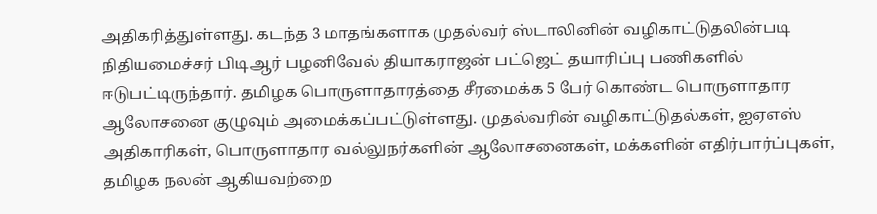அதிகரித்துள்ளது. கடந்த 3 மாதங்களாக முதல்வர் ஸ்டாலினின் வழிகாட்டுதலின்படி நிதியமைச்சர் பிடிஆர் பழனிவேல் தியாகராஜன் பட்ஜெட் தயாரிப்பு பணிகளில் ஈடுபட்டிருந்தார். தமிழக பொருளாதாரத்தை சீரமைக்க 5 பேர் கொண்ட பொருளாதார ஆலோசனை குழுவும் அமைக்கப்பட்டுள்ளது. முதல்வரின் வழிகாட்டுதல்கள், ஐஏஎஸ் அதிகாரிகள், பொருளாதார வல்லுநர்களின் ஆலோசனைகள், மக்களின் எதிர்பார்ப்புகள், தமிழக நலன் ஆகியவற்றை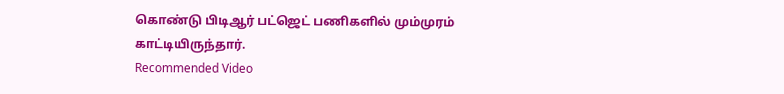கொண்டு பிடிஆர் பட்ஜெட் பணிகளில் மும்முரம் காட்டியிருந்தார்.
Recommended Video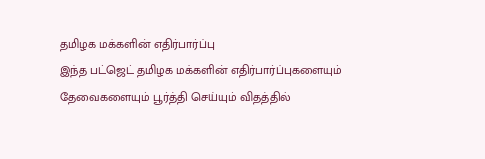தமிழக மக்களின் எதிர்பார்ப்பு
இந்த பட்ஜெட் தமிழக மக்களின் எதிர்பார்ப்புகளையும் தேவைகளையும் பூர்த்தி செய்யும் விதத்தில்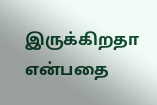இருக்கிறதா என்பதை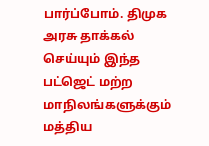பார்ப்போம். திமுக அரசு தாக்கல் செய்யும் இந்த பட்ஜெட் மற்ற மாநிலங்களுக்கும் மத்திய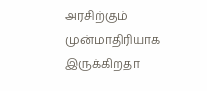அரசிற்கும் முன்மாதிரியாக இருக்கிறதா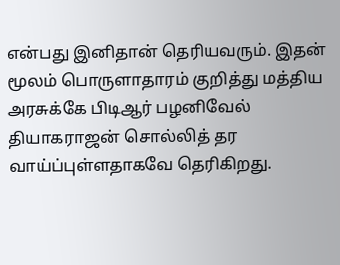என்பது இனிதான் தெரியவரும். இதன் மூலம் பொருளாதாரம் குறித்து மத்திய அரசுக்கே பிடிஆர் பழனிவேல் தியாகராஜன் சொல்லித் தர வாய்ப்புள்ளதாகவே தெரிகிறது.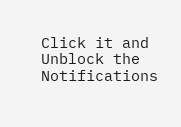Click it and Unblock the Notifications